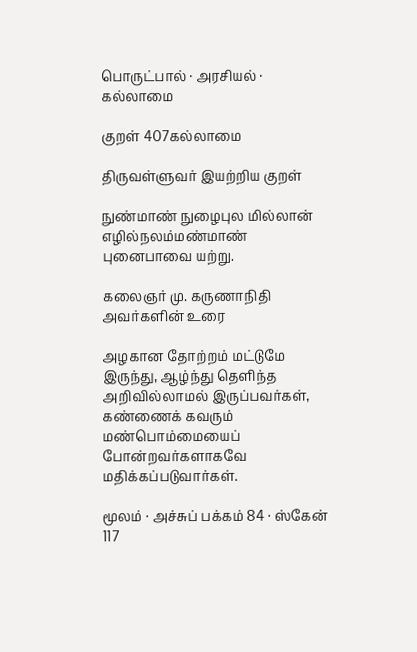பொருட்பால் · அரசியல் · கல்லாமை

குறள் 407கல்லாமை

திருவள்ளுவர் இயற்றிய குறள்

நுண்மாண் நுழைபுல மில்லான் எழில்நலம்மண்மாண் புனைபாவை யற்று.

கலைஞர் மு. கருணாநிதி அவர்களின் உரை

அழகான தோற்றம் மட்டுமே இருந்து, ஆழ்ந்து தெளிந்த அறிவில்லாமல் இருப்பவர்கள், கண்ணைக் கவரும் மண்பொம்மையைப் போன்றவர்களாகவே மதிக்கப்படுவார்கள்.

மூலம் · அச்சுப் பக்கம் 84 · ஸ்கேன் 117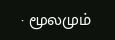· மூலமும்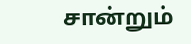சான்றும்